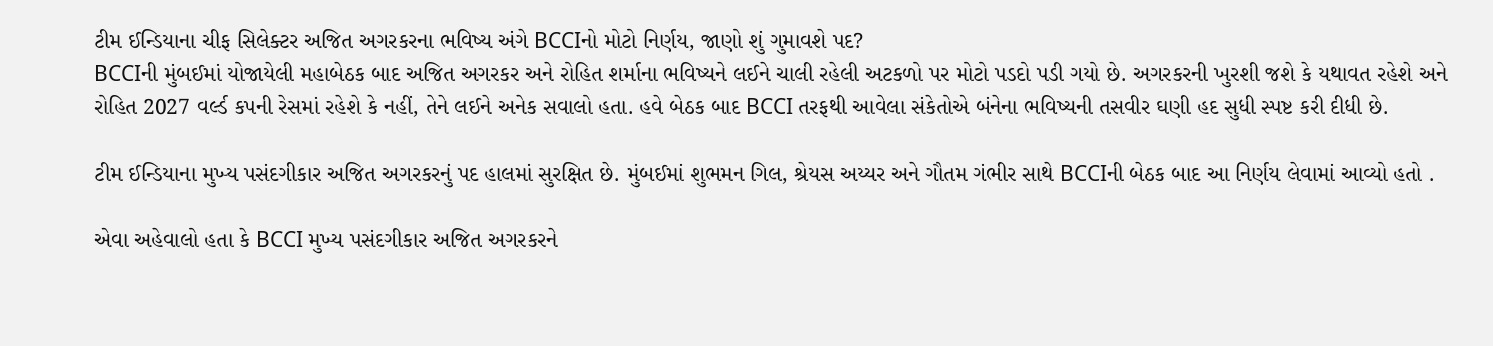ટીમ ઈન્ડિયાના ચીફ સિલેક્ટર અજિત અગરકરના ભવિષ્ય અંગે BCCIનો મોટો નિર્ણય, જાણો શું ગુમાવશે પદ?
BCCIની મુંબઈમાં યોજાયેલી મહાબેઠક બાદ અજિત અગરકર અને રોહિત શર્માના ભવિષ્યને લઈને ચાલી રહેલી અટકળો પર મોટો પડદો પડી ગયો છે. અગરકરની ખુરશી જશે કે યથાવત રહેશે અને રોહિત 2027 વર્લ્ડ કપની રેસમાં રહેશે કે નહીં, તેને લઈને અનેક સવાલો હતા. હવે બેઠક બાદ BCCI તરફથી આવેલા સંકેતોએ બંનેના ભવિષ્યની તસવીર ઘણી હદ સુધી સ્પષ્ટ કરી દીધી છે.

ટીમ ઈન્ડિયાના મુખ્ય પસંદગીકાર અજિત અગરકરનું પદ હાલમાં સુરક્ષિત છે. મુંબઈમાં શુભમન ગિલ, શ્રેયસ અય્યર અને ગૌતમ ગંભીર સાથે BCCIની બેઠક બાદ આ નિર્ણય લેવામાં આવ્યો હતો .

એવા અહેવાલો હતા કે BCCI મુખ્ય પસંદગીકાર અજિત અગરકરને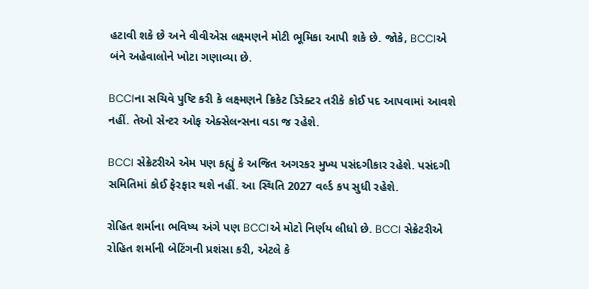હટાવી શકે છે અને વીવીએસ લક્ષ્મણને મોટી ભૂમિકા આપી શકે છે. જોકે, BCCIએ બંને અહેવાલોને ખોટા ગણાવ્યા છે.

BCCIના સચિવે પુષ્ટિ કરી કે લક્ષ્મણને ક્રિકેટ ડિરેક્ટર તરીકે કોઈ પદ આપવામાં આવશે નહીં. તેઓ સેન્ટર ઓફ એક્સેલન્સના વડા જ રહેશે.

BCCI સેક્રેટરીએ એમ પણ કહ્યું કે અજિત અગરકર મુખ્ય પસંદગીકાર રહેશે. પસંદગી સમિતિમાં કોઈ ફેરફાર થશે નહીં. આ સ્થિતિ 2027 વર્લ્ડ કપ સુધી રહેશે.

રોહિત શર્માના ભવિષ્ય અંગે પણ BCCIએ મોટો નિર્ણય લીધો છે. BCCI સેક્રેટરીએ રોહિત શર્માની બેટિંગની પ્રશંસા કરી, એટલે કે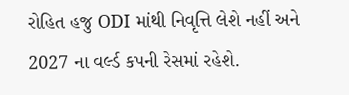રોહિત હજુ ODI માંથી નિવૃત્તિ લેશે નહીં અને 2027 ના વર્લ્ડ કપની રેસમાં રહેશે.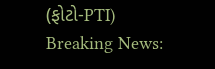(ફોટો-PTI)
Breaking News: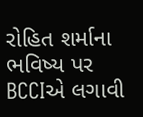રોહિત શર્માના ભવિષ્ય પર BCCIએ લગાવી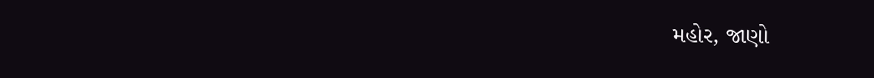મહોર, જાણો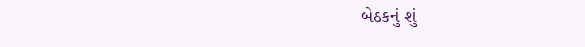બેઠકનું શું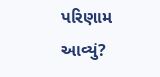પરિણામ આવ્યું?